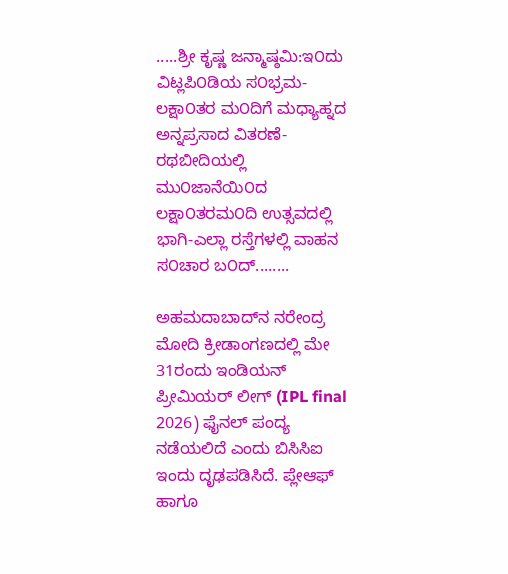.....ಶ್ರೀ ಕೃಷ್ಣ ಜನ್ಮಾಷ್ಠಮಿ:ಇ೦ದು ವಿಟ್ಲಪಿ೦ಡಿಯ ಸ೦ಭ್ರಮ-ಲಕ್ಷಾ೦ತರ ಮ೦ದಿಗೆ ಮಧ್ಯಾಹ್ನದ ಅನ್ನಪ್ರಸಾದ ವಿತರಣೆ-ರಥಬೀದಿಯಲ್ಲಿ ಮು೦ಜಾನೆಯಿ೦ದ ಲಕ್ಷಾ೦ತರಮ೦ದಿ ಉತ್ಸವದಲ್ಲಿ ಭಾಗಿ-ಎಲ್ಲಾ ರಸ್ತೆಗಳಲ್ಲಿ ವಾಹನ ಸ೦ಚಾರ ಬ೦ದ್........

ಅಹಮದಾಬಾದ್‌ನ ನರೇಂದ್ರ ಮೋದಿ ಕ್ರೀಡಾಂಗಣದಲ್ಲಿ ಮೇ 31ರಂದು ಇಂಡಿಯನ್ ಪ್ರೀಮಿಯರ್ ಲೀಗ್ (IPL final 2026) ಫೈನಲ್ ಪಂದ್ಯ ನಡೆಯಲಿದೆ ಎಂದು ಬಿಸಿಸಿಐ ಇಂದು ದೃಢಪಡಿಸಿದೆ. ಪ್ಲೇಆಫ್ ಹಾಗೂ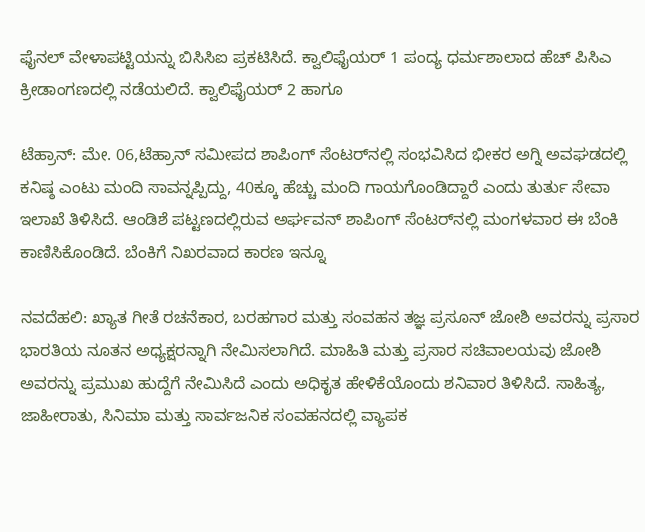ಫೈನಲ್ ವೇಳಾಪಟ್ಟಿಯನ್ನು ಬಿಸಿಸಿಐ ಪ್ರಕಟಿಸಿದೆ. ಕ್ವಾಲಿಫೈಯರ್ 1 ಪಂದ್ಯ ಧರ್ಮಶಾಲಾದ ಹೆಚ್ ಪಿಸಿಎ ಕ್ರೀಡಾಂಗಣದಲ್ಲಿ ನಡೆಯಲಿದೆ. ಕ್ವಾಲಿಫೈಯರ್ 2 ಹಾಗೂ

ಟೆಹ್ರಾನ್: ಮೇ. 06,ಟೆಹ್ರಾನ್ ಸಮೀಪದ ಶಾಪಿಂಗ್ ಸೆಂಟರ್‌ನಲ್ಲಿ ಸಂಭವಿಸಿದ ಭೀಕರ ಅಗ್ನಿ ಅವಘಡದಲ್ಲಿ ಕನಿಷ್ಠ ಎಂಟು ಮಂದಿ ಸಾವನ್ನಪ್ಪಿದ್ದು, 40ಕ್ಕೂ ಹೆಚ್ಚು ಮಂದಿ ಗಾಯಗೊಂಡಿದ್ದಾರೆ ಎಂದು ತುರ್ತು ಸೇವಾ ಇಲಾಖೆ ತಿಳಿಸಿದೆ. ಆಂಡಿಶೆ ಪಟ್ಟಣದಲ್ಲಿರುವ ಅರ್ಘವನ್ ಶಾಪಿಂಗ್ ಸೆಂಟರ್‌ನಲ್ಲಿ ಮಂಗಳವಾರ ಈ ಬೆಂಕಿ ಕಾಣಿಸಿಕೊಂಡಿದೆ. ಬೆಂಕಿಗೆ ನಿಖರವಾದ ಕಾರಣ ಇನ್ನೂ

ನವದೆಹಲಿ: ಖ್ಯಾತ ಗೀತೆ ರಚನೆಕಾರ, ಬರಹಗಾರ ಮತ್ತು ಸಂವಹನ ತಜ್ಞ ಪ್ರಸೂನ್ ಜೋಶಿ ಅವರನ್ನು ಪ್ರಸಾರ ಭಾರತಿಯ ನೂತನ ಅಧ್ಯಕ್ಷರನ್ನಾಗಿ ನೇಮಿಸಲಾಗಿದೆ. ಮಾಹಿತಿ ಮತ್ತು ಪ್ರಸಾರ ಸಚಿವಾಲಯವು ಜೋಶಿ ಅವರನ್ನು ಪ್ರಮುಖ ಹುದ್ದೆಗೆ ನೇಮಿಸಿದೆ ಎಂದು ಅಧಿಕೃತ ಹೇಳಿಕೆಯೊಂದು ಶನಿವಾರ ತಿಳಿಸಿದೆ. ಸಾಹಿತ್ಯ, ಜಾಹೀರಾತು, ಸಿನಿಮಾ ಮತ್ತು ಸಾರ್ವಜನಿಕ ಸಂವಹನದಲ್ಲಿ ವ್ಯಾಪಕ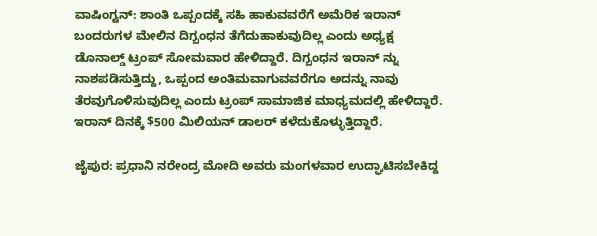ವಾಷಿಂಗ್ಟನ್: ಶಾಂತಿ ಒಪ್ಪಂದಕ್ಕೆ ಸಹಿ ಹಾಕುವವರೆಗೆ ಅಮೆರಿಕ ಇರಾನ್ ಬಂದರುಗಳ ಮೇಲಿನ ದಿಗ್ಬಂಧನ ತೆಗೆದುಹಾಕುವುದಿಲ್ಲ ಎಂದು ಅಧ್ಯಕ್ಷ ಡೊನಾಲ್ಡ್ ಟ್ರಂಪ್ ಸೋಮವಾರ ಹೇಳಿದ್ದಾರೆ. ದಿಗ್ಬಂಧನ ಇರಾನ್ ನ್ನು ನಾಶಪಡಿಸುತ್ತಿದ್ದು, ಒಪ್ಪಂದ ಅಂತಿಮವಾಗುವವರೆಗೂ ಅದನ್ನು ನಾವು ತೆರವುಗೊಳಿಸುವುದಿಲ್ಲ ಎಂದು ಟ್ರಂಪ್ ಸಾಮಾಜಿಕ ಮಾಧ್ಯಮದಲ್ಲಿ ಹೇಳಿದ್ದಾರೆ. ಇರಾನ್ ದಿನಕ್ಕೆ $500 ಮಿಲಿಯನ್ ಡಾಲರ್‌ ಕಳೆದುಕೊಳ್ಳುತ್ತಿದ್ದಾರೆ.

ಜೈಪುರ: ಪ್ರಧಾನಿ ನರೇಂದ್ರ ಮೋದಿ ಅವರು ಮಂಗಳವಾರ ಉದ್ಘಾಟಿಸಬೇಕಿದ್ದ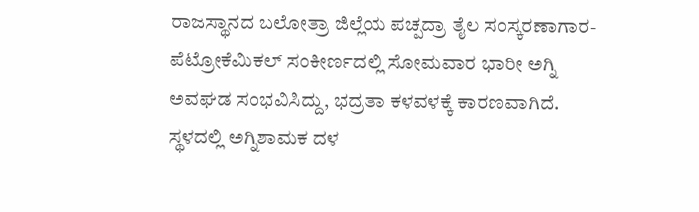ರಾಜಸ್ಥಾನದ ಬಲೋತ್ರಾ ಜಿಲ್ಲೆಯ ಪಚ್ಪದ್ರಾ ತೈಲ ಸಂಸ್ಕರಣಾಗಾರ-ಪೆಟ್ರೋಕೆಮಿಕಲ್ ಸಂಕೀರ್ಣದಲ್ಲಿ ಸೋಮವಾರ ಭಾರೀ ಅಗ್ನಿ ಅವಘಡ ಸಂಭವಿಸಿದ್ದು, ಭದ್ರತಾ ಕಳವಳಕ್ಕೆ ಕಾರಣವಾಗಿದೆ. ಸ್ಥಳದಲ್ಲಿ ಅಗ್ನಿಶಾಮಕ ದಳ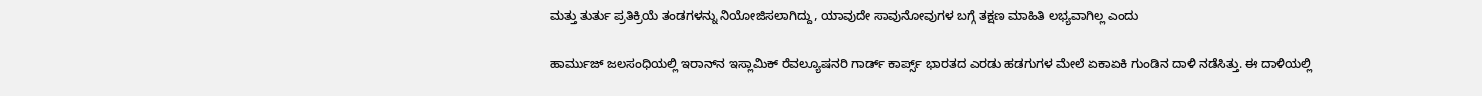ಮತ್ತು ತುರ್ತು ಪ್ರತಿಕ್ರಿಯೆ ತಂಡಗಳನ್ನು ನಿಯೋಜಿಸಲಾಗಿದ್ದು, ಯಾವುದೇ ಸಾವುನೋವುಗಳ ಬಗ್ಗೆ ತಕ್ಷಣ ಮಾಹಿತಿ ಲಭ್ಯವಾಗಿಲ್ಲ ಎಂದು

ಹಾರ್ಮುಜ್ ಜಲಸಂಧಿಯಲ್ಲಿ ಇರಾನ್‌ನ ಇಸ್ಲಾಮಿಕ್ ರೆವಲ್ಯೂಷನರಿ ಗಾರ್ಡ್ ಕಾರ್ಪ್ಸ್ ಭಾರತದ ಎರಡು ಹಡಗುಗಳ ಮೇಲೆ ಏಕಾಏಕಿ ಗುಂಡಿನ ದಾಳಿ ನಡೆಸಿತ್ತು. ಈ ದಾಳಿಯಲ್ಲಿ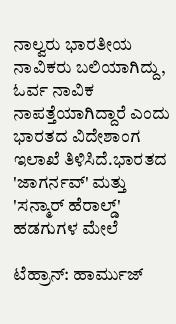ನಾಲ್ವರು ಭಾರತೀಯ ನಾವಿಕರು ಬಲಿಯಾಗಿದ್ದು, ಓರ್ವ ನಾವಿಕ ನಾಪತ್ತೆಯಾಗಿದ್ದಾರೆ ಎಂದು ಭಾರತದ ವಿದೇಶಾಂಗ ಇಲಾಖೆ ತಿಳಿಸಿದೆ.ಭಾರತದ 'ಜಾಗರ್ನವ್' ಮತ್ತು 'ಸನ್ಮಾರ್ ಹೆರಾಲ್ಡ್' ಹಡಗುಗಳ ಮೇಲೆ

ಟೆಹ್ರಾನ್: ಹಾರ್ಮುಜ್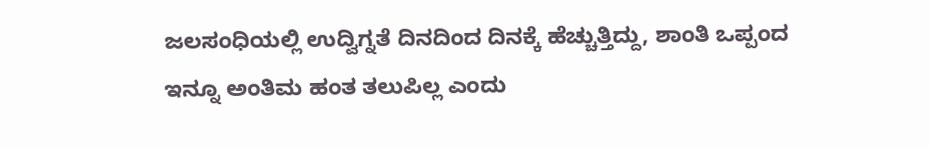ಜಲಸಂಧಿಯಲ್ಲಿ ಉದ್ವಿಗ್ನತೆ ದಿನದಿಂದ ದಿನಕ್ಕೆ ಹೆಚ್ಚುತ್ತಿದ್ದು, ಶಾಂತಿ ಒಪ್ಪಂದ ಇನ್ನೂ ಅಂತಿಮ ಹಂತ ತಲುಪಿಲ್ಲ ಎಂದು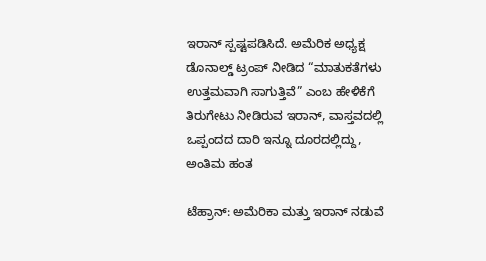ಇರಾನ್ ಸ್ಪಷ್ಟಪಡಿಸಿದೆ. ಅಮೆರಿಕ ಅಧ್ಯಕ್ಷ ಡೊನಾಲ್ಡ್ ಟ್ರಂಪ್ ನೀಡಿದ “ಮಾತುಕತೆಗಳು ಉತ್ತಮವಾಗಿ ಸಾಗುತ್ತಿವೆ” ಎಂಬ ಹೇಳಿಕೆಗೆ ತಿರುಗೇಟು ನೀಡಿರುವ ಇರಾನ್, ವಾಸ್ತವದಲ್ಲಿ ಒಪ್ಪಂದದ ದಾರಿ ಇನ್ನೂ ದೂರದಲ್ಲಿದ್ದು, ಅಂತಿಮ ಹಂತ

ಟೆಹ್ರಾನ್: ಅಮೆರಿಕಾ ಮತ್ತು ಇರಾನ್ ನಡುವೆ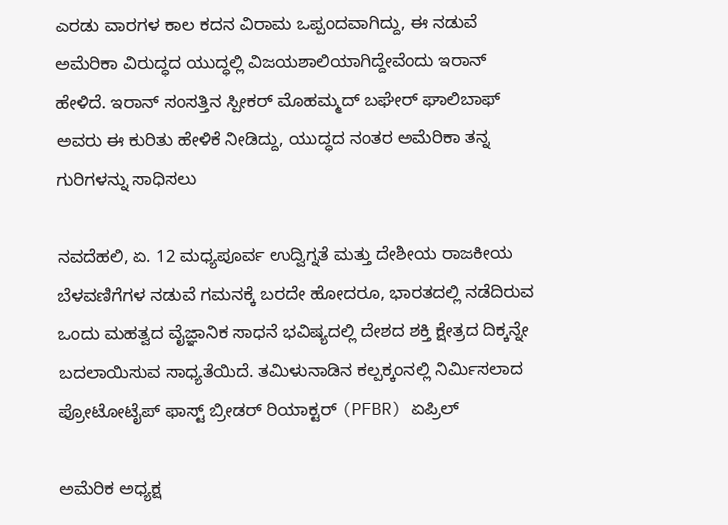ಎರಡು ವಾರಗಳ ಕಾಲ ಕದನ ವಿರಾಮ ಒಪ್ಪಂದವಾಗಿದ್ದು, ಈ ನಡುವೆ ಅಮೆರಿಕಾ ವಿರುದ್ಧದ ಯುದ್ಧಲ್ಲಿ ವಿಜಯಶಾಲಿಯಾಗಿದ್ದೇವೆಂದು ಇರಾನ್ ಹೇಳಿದೆ. ಇರಾನ್ ಸಂಸತ್ತಿನ ಸ್ಪೀಕರ್ ಮೊಹಮ್ಮದ್ ಬಘೇರ್ ಘಾಲಿಬಾಫ್ ಅವರು ಈ ಕುರಿತು ಹೇಳಿಕೆ ನೀಡಿದ್ದು, ಯುದ್ಧದ ನಂತರ ಅಮೆರಿಕಾ ತನ್ನ ಗುರಿಗಳನ್ನು ಸಾಧಿಸಲು

ನವದೆಹಲಿ, ಏ. 12 ಮಧ್ಯಪೂರ್ವ ಉದ್ವಿಗ್ನತೆ ಮತ್ತು ದೇಶೀಯ ರಾಜಕೀಯ ಬೆಳವಣಿಗೆಗಳ ನಡುವೆ ಗಮನಕ್ಕೆ ಬರದೇ ಹೋದರೂ, ಭಾರತದಲ್ಲಿ ನಡೆದಿರುವ ಒಂದು ಮಹತ್ವದ ವೈಜ್ಞಾನಿಕ ಸಾಧನೆ ಭವಿಷ್ಯದಲ್ಲಿ ದೇಶದ ಶಕ್ತಿ ಕ್ಷೇತ್ರದ ದಿಕ್ಕನ್ನೇ ಬದಲಾಯಿಸುವ ಸಾಧ್ಯತೆಯಿದೆ. ತಮಿಳುನಾಡಿನ ಕಲ್ಪಕ್ಕಂನಲ್ಲಿ ನಿರ್ಮಿಸಲಾದ ಪ್ರೋಟೋಟೈಪ್ ಫಾಸ್ಟ್ ಬ್ರೀಡರ್ ರಿಯಾಕ್ಟರ್ (PFBR) ಏಪ್ರಿಲ್

ಅಮೆರಿಕ ಅಧ್ಯಕ್ಷ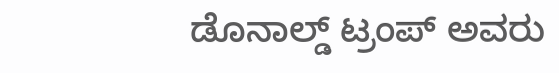ಡೊನಾಲ್ಡ್ ಟ್ರಂಪ್ ಅವರು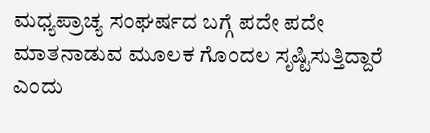ಮಧ್ಯಪ್ರಾಚ್ಯ ಸಂಘರ್ಷದ ಬಗ್ಗೆ ಪದೇ ಪದೇ ಮಾತನಾಡುವ ಮೂಲಕ ಗೊಂದಲ ಸೃಷ್ಟಿಸುತ್ತಿದ್ದಾರೆ ಎಂದು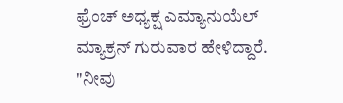ಫ್ರೆಂಚ್ ಅಧ್ಯಕ್ಷ ಎಮ್ಯಾನುಯೆಲ್ ಮ್ಯಾಕ್ರನ್ ಗುರುವಾರ ಹೇಳಿದ್ದಾರೆ. "ನೀವು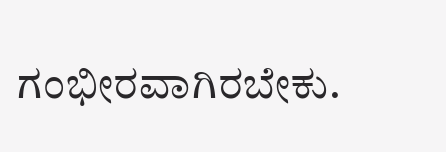ಗಂಭೀರವಾಗಿರಬೇಕು.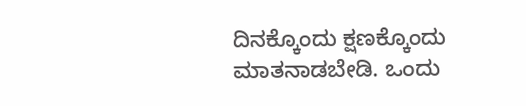ದಿನಕ್ಕೊಂದು ಕ್ಷಣಕ್ಕೊಂದು ಮಾತನಾಡಬೇಡಿ. ಒಂದು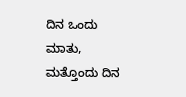ದಿನ ಒಂದು ಮಾತು, ಮತ್ತೊಂದು ದಿನ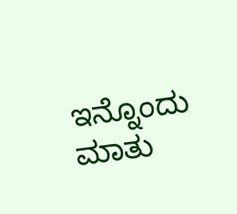ಇನ್ನೊಂದು ಮಾತು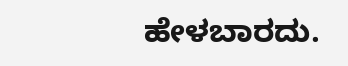ಹೇಳಬಾರದು.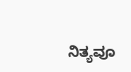ನಿತ್ಯವೂ